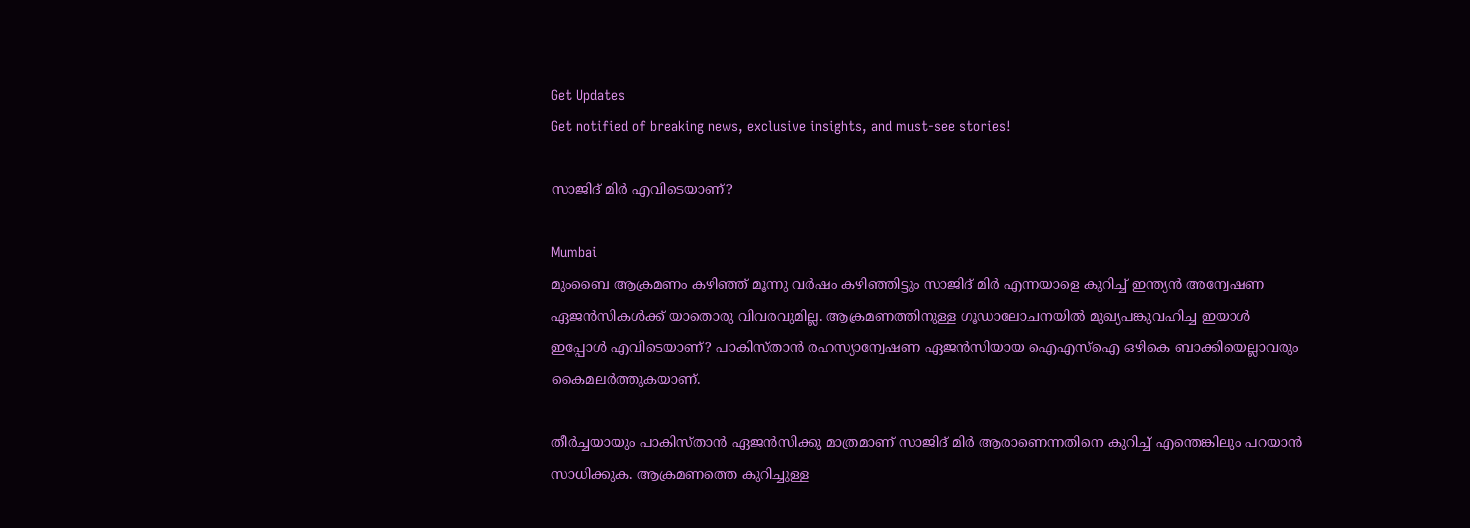Get Updates
Get notified of breaking news, exclusive insights, and must-see stories!

സാജിദ് മിര്‍ എവിടെയാണ്?

Mumbai
മുംബൈ ആക്രമണം കഴിഞ്ഞ് മൂന്നു വര്‍ഷം കഴിഞ്ഞിട്ടും സാജിദ് മിര്‍ എന്നയാളെ കുറിച്ച് ഇന്ത്യന്‍ അന്വേഷണ ഏജന്‍സികള്‍ക്ക് യാതൊരു വിവരവുമില്ല. ആക്രമണത്തിനുള്ള ഗൂഡാലോചനയില്‍ മുഖ്യപങ്കുവഹിച്ച ഇയാള്‍ ഇപ്പോള്‍ എവിടെയാണ്? പാകിസ്താന്‍ രഹസ്യാന്വേഷണ ഏജന്‍സിയായ ഐഎസ്‌ഐ ഒഴികെ ബാക്കിയെല്ലാവരും കൈമലര്‍ത്തുകയാണ്.

തീര്‍ച്ചയായും പാകിസ്താന്‍ ഏജന്‍സിക്കു മാത്രമാണ് സാജിദ് മിര്‍ ആരാണെന്നതിനെ കുറിച്ച് എന്തെങ്കിലും പറയാന്‍ സാധിക്കുക. ആക്രമണത്തെ കുറിച്ചുള്ള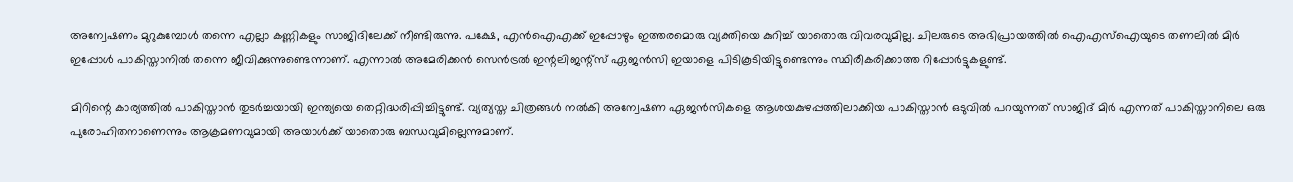അന്വേഷണം മുറുകുമ്പോള്‍ തന്നെ എല്ലാ കണ്ണികളും സാജിദിലേക്ക് നീണ്ടിരുന്നു. പക്ഷേ, എന്‍ഐഎക്ക് ഇപ്പോഴും ഇത്തരമൊരു വ്യക്തിയെ കുറിച്ച് യാതൊരു വിവരവുമില്ല. ചിലരുടെ അഭിപ്രായത്തില്‍ ഐഎസ്‌ഐയുടെ തണലില്‍ മിര്‍ ഇപ്പോള്‍ പാകിസ്താനില്‍ തന്നെ ജീവിക്കുന്നുണ്ടെന്നാണ്. എന്നാല്‍ അമേരിക്കന്‍ സെന്‍ട്രല്‍ ഇന്റലിജന്റ്‌സ് ഏജന്‍സി ഇയാളെ പിടികൂടിയിട്ടുണ്ടെന്നും സ്ഥിരീകരിക്കാത്ത റിപ്പോര്‍ട്ടുകളുണ്ട്.

മിറിന്റെ കാര്യത്തില്‍ പാകിസ്താന്‍ തുടര്‍ച്ചയായി ഇന്ത്യയെ തെറ്റിദ്ധരിപ്പിച്ചിട്ടുണ്ട്. വ്യത്യസ്ത ചിത്രങ്ങള്‍ നല്‍കി അന്വേഷണ ഏജന്‍സികളെ ആശയകുഴപ്പത്തിലാക്കിയ പാകിസ്താന്‍ ഒടുവില്‍ പറയുന്നത് സാജിദ് മിര്‍ എന്നത് പാകിസ്താനിലെ ഒരു പുരോഹിതനാണെന്നും ആക്രമണവുമായി അയാള്‍ക്ക് യാതൊരു ബന്ധവുമില്ലെന്നുമാണ്.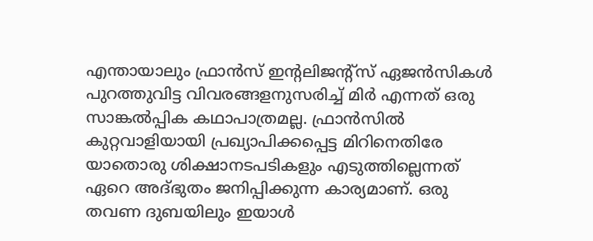എന്തായാലും ഫ്രാന്‍സ് ഇന്റലിജന്റ്‌സ് ഏജന്‍സികള്‍ പുറത്തുവിട്ട വിവരങ്ങളനുസരിച്ച് മിര്‍ എന്നത് ഒരു സാങ്കല്‍പ്പിക കഥാപാത്രമല്ല. ഫ്രാന്‍സില്‍ കുറ്റവാളിയായി പ്രഖ്യാപിക്കപ്പെട്ട മിറിനെതിരേ യാതൊരു ശിക്ഷാനടപടികളും എടുത്തില്ലെന്നത് ഏറെ അദ്ഭുതം ജനിപ്പിക്കുന്ന കാര്യമാണ്. ഒരു തവണ ദുബയിലും ഇയാള്‍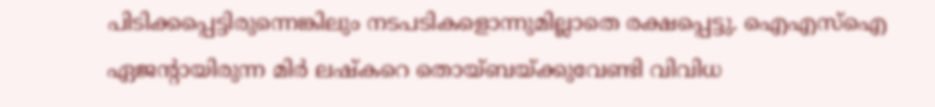പിടിക്കപ്പെട്ടിരുന്നെങ്കിലും നടപടികളൊന്നുമില്ലാതെ രക്ഷപ്പെട്ടു. ഐഎസ്‌ഐ ഏജന്റായിരുന്ന മിര്‍ ലഷ്‌കറെ തൊയ്ബയ്ക്കുവേണ്ടി വിവിധ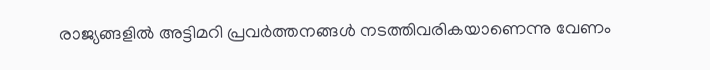രാജ്യങ്ങളില്‍ അട്ടിമറി പ്രവര്‍ത്തനങ്ങള്‍ നടത്തിവരികയാണെന്നു വേണം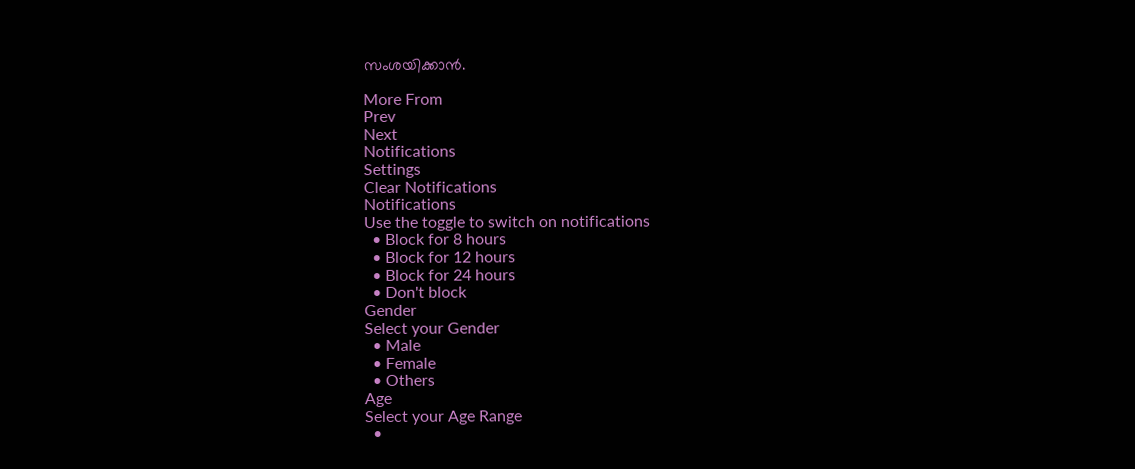സംശയിക്കാന്‍.

More From
Prev
Next
Notifications
Settings
Clear Notifications
Notifications
Use the toggle to switch on notifications
  • Block for 8 hours
  • Block for 12 hours
  • Block for 24 hours
  • Don't block
Gender
Select your Gender
  • Male
  • Female
  • Others
Age
Select your Age Range
  •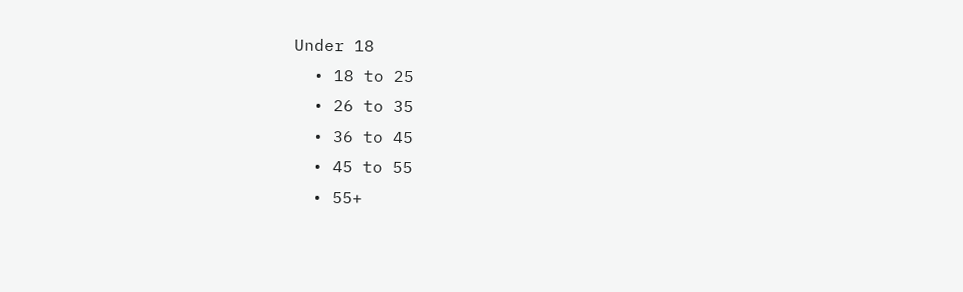Under 18
  • 18 to 25
  • 26 to 35
  • 36 to 45
  • 45 to 55
  • 55+